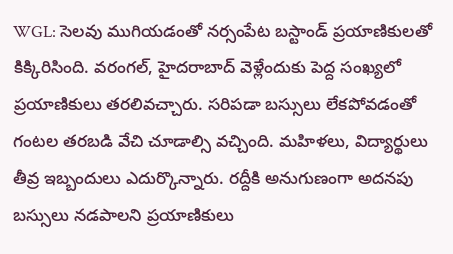WGL: సెలవు ముగియడంతో నర్సంపేట బస్టాండ్ ప్రయాణికులతో కిక్కిరిసింది. వరంగల్, హైదరాబాద్ వెళ్లేందుకు పెద్ద సంఖ్యలో ప్రయాణికులు తరలివచ్చారు. సరిపడా బస్సులు లేకపోవడంతో గంటల తరబడి వేచి చూడాల్సి వచ్చింది. మహిళలు, విద్యార్థులు తీవ్ర ఇబ్బందులు ఎదుర్కొన్నారు. రద్దీకి అనుగుణంగా అదనపు బస్సులు నడపాలని ప్రయాణికులు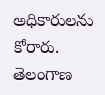అధికారులను కోరారు.
తెలంగాణ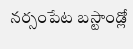నర్సంపేట బస్టాండ్లో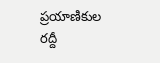ప్రయాణికుల రద్దీ